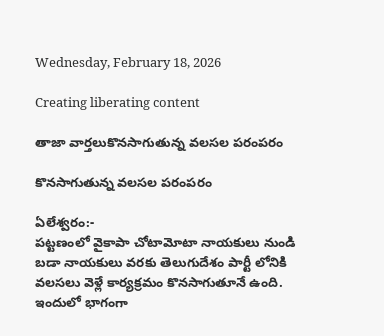Wednesday, February 18, 2026

Creating liberating content

తాజా వార్తలుకొనసాగుతున్న వలసల పరంపరం

కొనసాగుతున్న వలసల పరంపరం

ఏలేశ్వరం:-
పట్టణంలో వైకాపా చోటామోటా నాయకులు నుండి బడా నాయకులు వరకు తెలుగుదేశం పార్టీ లోనికి వలసలు వెళ్లే కార్యక్రమం కొనసాగుతూనే ఉంది. ఇందులో భాగంగా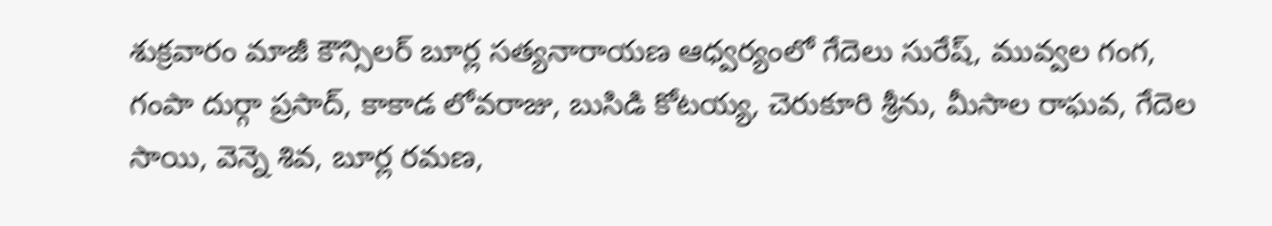శుక్రవారం మాజీ కౌన్సిలర్ బూర్ల సత్యనారాయణ ఆధ్వర్యంలో గేదెలు సురేష్, మువ్వల గంగ, గంపా దుర్గా ప్రసాద్, కాకాడ లోవరాజు, బుసిడి కోటయ్య, చెరుకూరి శ్రీను, మీసాల రాఘవ, గేదెల సాయి, వెన్నె శివ, బూర్ల రమణ,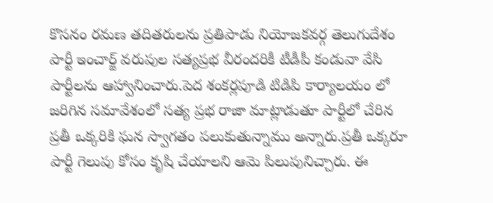కొసనం రమణ తదితరులను ప్రతిపాడు నియోజకవర్గ తెలుగుదేశం పార్టీ ఇంచార్జ్ వరుపుల సత్యప్రభ వీరందరికీ టీడీపీ కండువా వేసి పార్టీలను ఆహ్వానించారు.పెద శంకర్లపూడి టిడిపి కార్యాలయం లో జరిగిన సమావేశంలో సత్య ప్రభ రాజా మాట్లాడుతూ పార్టీలో చేరిన ప్రతీ ఒక్కరికి ఘన స్వాగతం పలుకుతున్నాము అన్నారు.ప్రతీ ఒక్కరూ పార్టీ గెలుపు కోసం కృషి చేయాలని ఆమె పిలుపునిచ్చారు. ఈ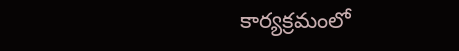కార్యక్రమంలో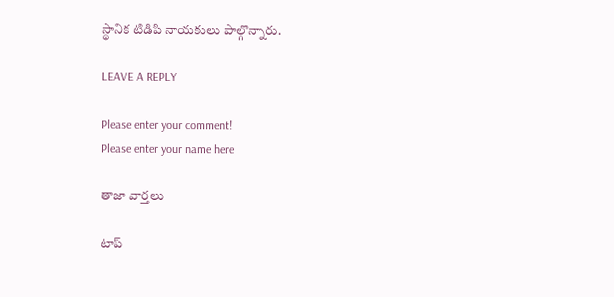స్థానిక టిడిపి నాయకులు పాల్గొన్నారు.

LEAVE A REPLY

Please enter your comment!
Please enter your name here

తాజా వార్తలు

టాప్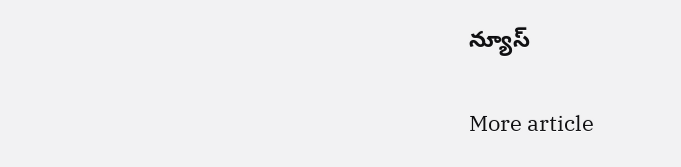న్యూస్

More article